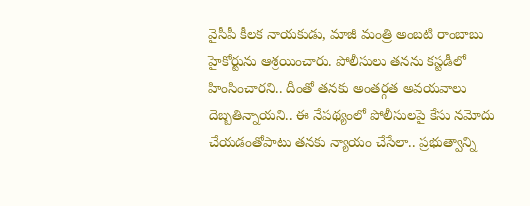వైసీపీ కీలక నాయకుడు, మాజీ మంత్రి అంబటి రాంబాబు హైకోర్టును ఆశ్రయించారు. పోలీసులు తనను కస్టడీలో హింసించారని.. దీంతో తనకు అంతర్గత అవయవాలు దెబ్బతిన్నాయని.. ఈ నేపథ్యంలో పోలీసులపై కేసు నమోదు చేయడంతోపాటు తనకు న్యాయం చేసేలా.. ప్రభుత్వాన్ని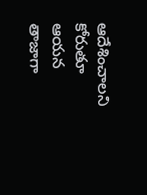ఆదేశించాలని కోరుతూ ఆయన తాజాగా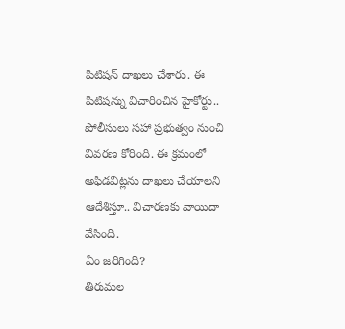పిటిషన్ దాఖలు చేశారు. ఈ పిటిషన్ను విచారించిన హైకోర్టు.. పోలీసులు సహా ప్రభుత్వం నుంచి వివరణ కోరింది. ఈ క్రమంలో అఫిడవిట్లను దాఖలు చేయాలని ఆదేశిస్తూ.. విచారణకు వాయిదా వేసింది.
ఏం జరిగింది?
తిరుమల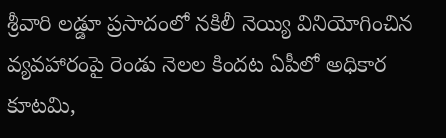శ్రీవారి లడ్డూ ప్రసాదంలో నకిలీ నెయ్యి వినియోగించిన వ్యవహారంపై రెండు నెలల కిందట ఏపీలో అధికార కూటమి,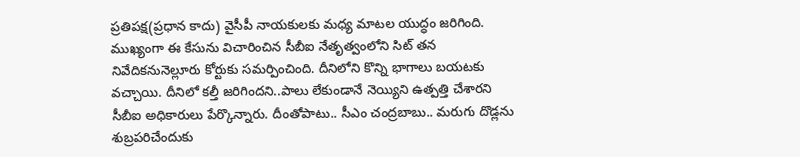ప్రతిపక్ష(ప్రధాన కాదు) వైసీపీ నాయకులకు మధ్య మాటల యుద్ధం జరిగింది. ముఖ్యంగా ఈ కేసును విచారించిన సీబీఐ నేతృత్వంలోని సిట్ తన నివేదికనునెల్లూరు కోర్టుకు సమర్పించింది. దీనిలోని కొన్ని భాగాలు బయటకు వచ్చాయి. దీనిలో కల్తీ జరిగిందని..పాలు లేకుండానే నెయ్యిని ఉత్పత్తి చేశారని సీబీఐ అధికారులు పేర్కొన్నారు. దీంతోపాటు.. సీఎం చంద్రబాబు.. మరుగు దొడ్లను శుబ్రపరిచేందుకు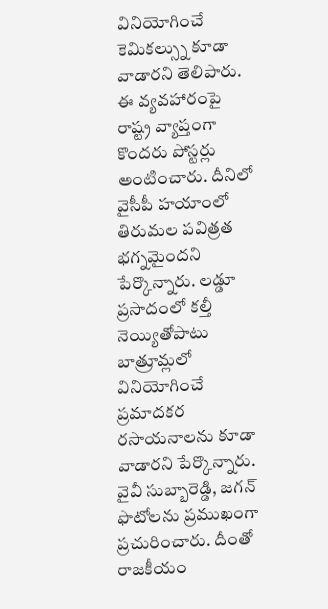వినియోగించే కెమికల్స్ను కూడా వాడారని తెలిపారు.
ఈ వ్యవహారంపై రాష్ట్ర వ్యాప్తంగా కొందరు పోస్టర్లు అంటించారు. దీనిలో వైసీపీ హయాంలో తిరుమల పవిత్రత భగ్నమైందని పేర్కొన్నారు. లడ్డూ ప్రసాదంలో కల్తీ నెయ్యితోపాటు బాత్రూమ్లలో వినియోగించే ప్రమాదకర రసాయనాలను కూడా వాడారని పేర్కొన్నారు. వైవీ సుబ్బారెడ్డి, జగన్ ఫొటోలను ప్రముఖంగా ప్రచురించారు. దీంతో రాజకీయం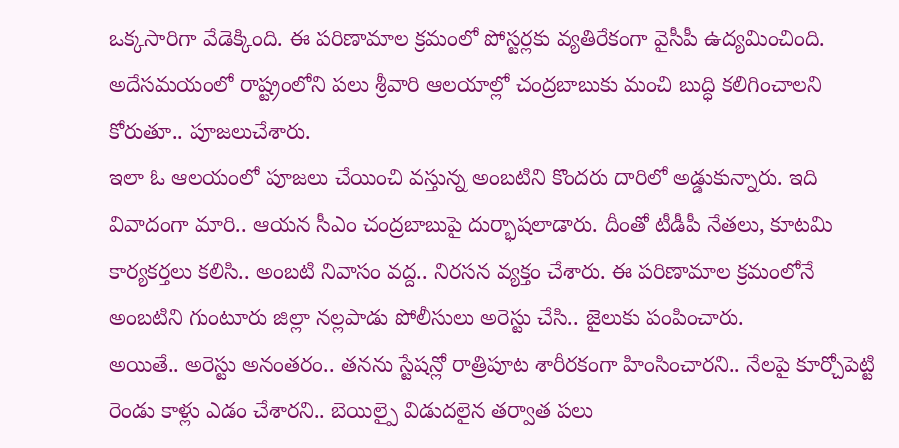ఒక్కసారిగా వేడెక్కింది. ఈ పరిణామాల క్రమంలో పోస్టర్లకు వ్యతిరేకంగా వైసీపీ ఉద్యమించింది. అదేసమయంలో రాష్ట్రంలోని పలు శ్రీవారి ఆలయాల్లో చంద్రబాబుకు మంచి బుద్ధి కలిగించాలని కోరుతూ.. పూజలుచేశారు.
ఇలా ఓ ఆలయంలో పూజలు చేయించి వస్తున్న అంబటిని కొందరు దారిలో అడ్డుకున్నారు. ఇది వివాదంగా మారి.. ఆయన సీఎం చంద్రబాబుపై దుర్భాషలాడారు. దీంతో టీడీపీ నేతలు, కూటమి కార్యకర్తలు కలిసి.. అంబటి నివాసం వద్ద.. నిరసన వ్యక్తం చేశారు. ఈ పరిణామాల క్రమంలోనే అంబటిని గుంటూరు జిల్లా నల్లపాడు పోలీసులు అరెస్టు చేసి.. జైలుకు పంపించారు.
అయితే.. అరెస్టు అనంతరం.. తనను స్టేషన్లో రాత్రిపూట శారీరకంగా హింసించారని.. నేలపై కూర్చోపెట్టి రెండు కాళ్లు ఎడం చేశారని.. బెయిల్పై విడుదలైన తర్వాత పలు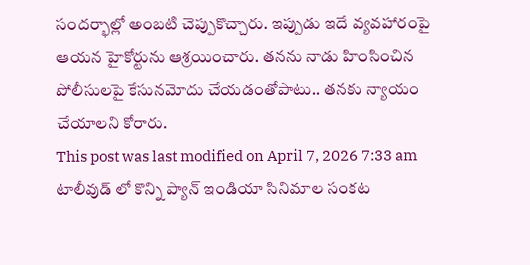సందర్భాల్లో అంబటి చెప్పుకొచ్చారు. ఇప్పుడు ఇదే వ్యవహారంపై ఆయన హైకోర్టును ఆశ్రయించారు. తనను నాడు హింసించిన పోలీసులపై కేసునమోదు చేయడంతోపాటు.. తనకు న్యాయం చేయాలని కోరారు.
This post was last modified on April 7, 2026 7:33 am
టాలీవుడ్ లో కొన్ని ప్యాన్ ఇండియా సినిమాల సంకట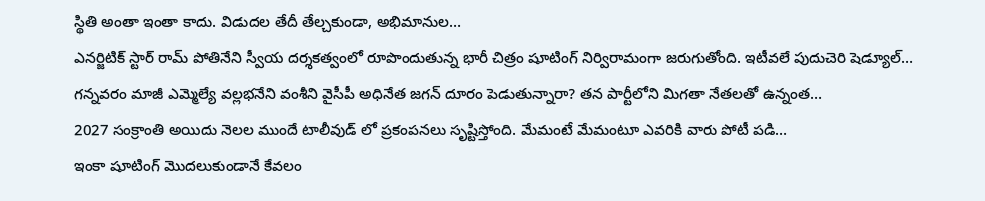స్థితి అంతా ఇంతా కాదు. విడుదల తేదీ తేల్చకుండా, అభిమానుల…
ఎనర్జిటిక్ స్టార్ రామ్ పోతినేని స్వీయ దర్శకత్వంలో రూపొందుతున్న భారీ చిత్రం షూటింగ్ నిర్విరామంగా జరుగుతోంది. ఇటీవలే పుదుచెరి షెడ్యూల్…
గన్నవరం మాజీ ఎమ్మెల్యే వల్లభనేని వంశీని వైసీపీ అధినేత జగన్ దూరం పెడుతున్నారా? తన పార్టీలోని మిగతా నేతలతో ఉన్నంత…
2027 సంక్రాంతి అయిదు నెలల ముందే టాలీవుడ్ లో ప్రకంపనలు సృష్టిస్తోంది. మేమంటే మేమంటూ ఎవరికి వారు పోటీ పడి…
ఇంకా షూటింగ్ మొదలుకుండానే కేవలం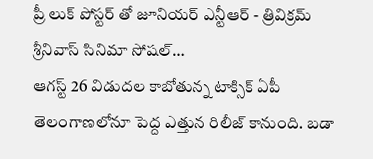ప్రీ లుక్ పోస్టర్ తో జూనియర్ ఎన్టీఆర్ - త్రివిక్రమ్ శ్రీనివాస్ సినిమా సోషల్…
ఆగస్ట్ 26 విడుదల కాబోతున్న టాక్సిక్ ఏపీ తెలంగాణలోనూ పెద్ద ఎత్తున రిలీజ్ కానుంది. బడా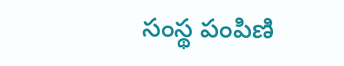సంస్థ పంపిణి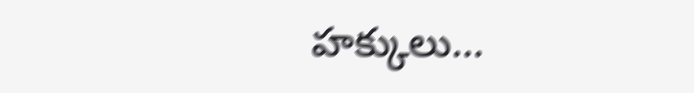హక్కులు…